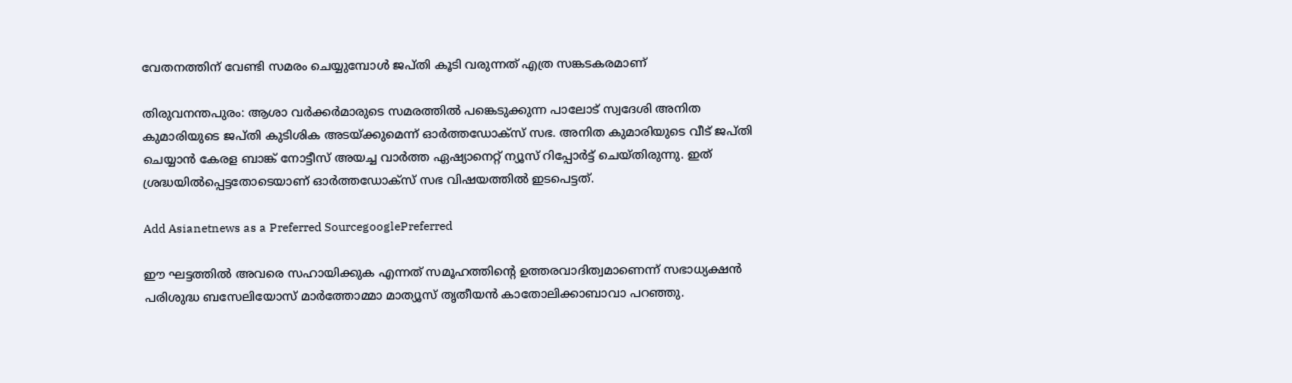വേതനത്തിന് വേണ്ടി സമരം ചെയ്യുമ്പോൾ ജപ്തി കൂടി വരുന്നത് എത്ര സങ്കടകരമാണ്

തിരുവനന്തപുരം: ആശാ വര്‍ക്കര്‍മാരുടെ സമരത്തിൽ പങ്കെടുക്കുന്ന പാലോട് സ്വദേശി അനിത കുമാരിയുടെ ജപ്തി കുടിശിക അടയ്ക്കുമെന്ന് ഓർത്തഡോക്സ് സഭ. അനിത കുമാരിയുടെ വീട് ജപ്തി ചെയ്യാൻ കേരള ബാങ്ക് നോട്ടീസ് അയച്ച വാർത്ത ഏഷ്യാനെറ്റ് ന്യൂസ് റിപ്പോര്‍ട്ട് ചെയ്തിരുന്നു. ഇത് ശ്രദ്ധയില്‍പ്പെട്ടതോടെയാണ് ഓർത്തഡോക്സ് സഭ വിഷയത്തില്‍ ഇടപെട്ടത്.

Add Asianetnews as a Preferred SourcegooglePreferred

ഈ ഘട്ടത്തിൽ അവരെ സഹായിക്കുക എന്നത് സമൂഹത്തിന്‍റെ ഉത്തരവാദിത്വമാണെന്ന് സഭാധ്യക്ഷൻ പരിശുദ്ധ ബസേലിയോസ് മാർത്തോമ്മാ മാത്യൂസ് തൃതീയൻ കാതോലിക്കാബാവാ പറഞ്ഞു.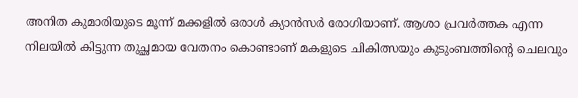അനിത കുമാരിയുടെ മൂന്ന് മക്കളിൽ ഒരാൾ ക്യാൻസർ രോഗിയാണ്. ആശാ പ്രവർത്തക എന്ന നിലയിൽ കിട്ടുന്ന തുച്ഛമായ വേതനം കൊണ്ടാണ് മകളുടെ ചികിത്സയും കുടുംബത്തിന്റെ ചെലവും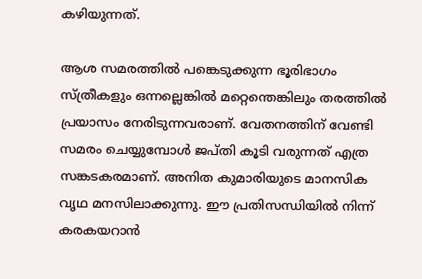കഴിയുന്നത്.

ആശ സമരത്തിൽ പങ്കെടുക്കുന്ന ഭൂരിഭാഗം സ്ത്രീകളും ഒന്നല്ലെങ്കിൽ മറ്റെന്തെങ്കിലും തരത്തിൽ പ്രയാസം നേരിടുന്നവരാണ്. വേതനത്തിന് വേണ്ടി സമരം ചെയ്യുമ്പോൾ ജപ്തി കൂടി വരുന്നത് എത്ര സങ്കടകരമാണ്. അനിത കുമാരിയുടെ മാനസിക വൃഥ മനസിലാക്കുന്നു. ഈ പ്രതിസന്ധിയിൽ നിന്ന് കരകയറാൻ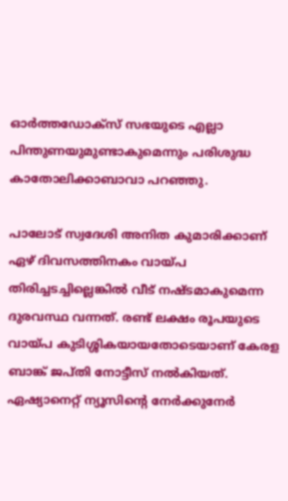ഓർത്തഡോക്സ് സഭയുടെ എല്ലാ പിന്തുണയുമുണ്ടാകുമെന്നും പരിശുദ്ധ കാതോലിക്കാബാവാ പറഞ്ഞു.

പാലോട് സ്വദേശി അനിത കുമാരിക്കാണ് ഏഴ് ദിവസത്തിനകം വായ്പ തിരിച്ചടച്ചില്ലെങ്കിൽ വീട് നഷ്ടമാകുമെന്ന ദുരവസ്ഥ വന്നത്. രണ്ട് ലക്ഷം രൂപയുടെ വായ്പ കുടിശ്ശികയായതോടെയാണ് കേരള ബാങ്ക് ജപ്തി നോട്ടീസ് നൽകിയത്. ഏഷ്യാനെറ്റ് ന്യൂസിന്‍റെ നേർക്കുനേര്‍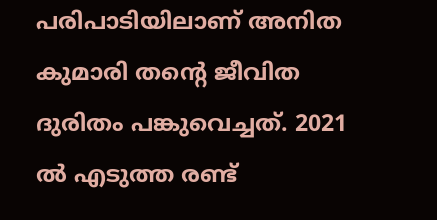പരിപാടിയിലാണ് അനിത കുമാരി തന്‍റെ ജീവിത ദുരിതം പങ്കുവെച്ചത്. 2021 ൽ എടുത്ത രണ്ട്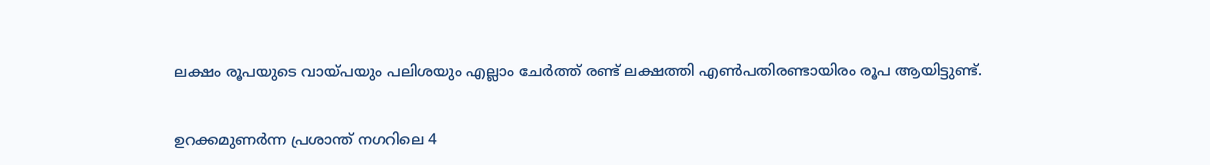ലക്ഷം രൂപയുടെ വായ്പയും പലിശയും എല്ലാം ചേർത്ത് രണ്ട് ലക്ഷത്തി എൺപതിരണ്ടായിരം രൂപ ആയിട്ടുണ്ട്.

ഉറക്കമുണർന്ന പ്രശാന്ത് നഗറിലെ 4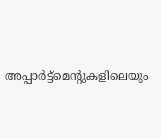അപ്പാർട്ട്മെന്റുകളിലെയും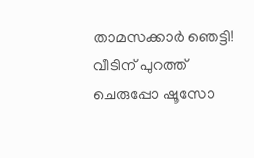താമസക്കാർ ഞെട്ടി! വീടിന് പുറത്ത് ചെരുപ്പോ ഷൂസോ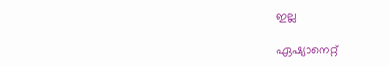ഇല്ല

ഏഷ്യാനെറ്റ്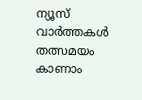ന്യൂസ് വാർത്തകൾ തത്സമയം കാണാം